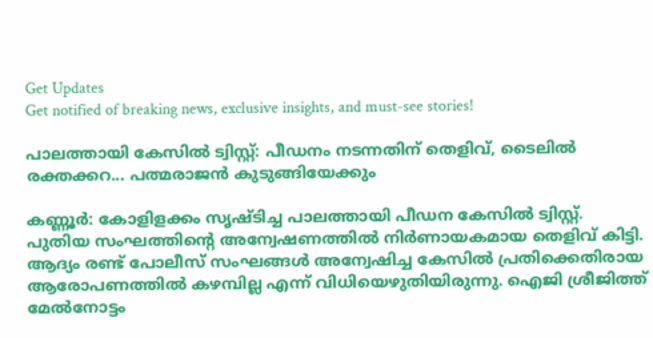Get Updates
Get notified of breaking news, exclusive insights, and must-see stories!

പാലത്തായി കേസില്‍ ട്വിസ്റ്റ്: പീഡനം നടന്നതിന് തെളിവ്, ടൈലില്‍ രക്തക്കറ... പത്മരാജന്‍ കുടുങ്ങിയേക്കും

കണ്ണൂര്‍: കോളിളക്കം സൃഷ്ടിച്ച പാലത്തായി പീഡന കേസില്‍ ട്വിസ്റ്റ്. പുതിയ സംഘത്തിന്റെ അന്വേഷണത്തില്‍ നിര്‍ണായകമായ തെളിവ് കിട്ടി. ആദ്യം രണ്ട് പോലീസ് സംഘങ്ങള്‍ അന്വേഷിച്ച കേസില്‍ പ്രതിക്കെതിരായ ആരോപണത്തില്‍ കഴമ്പില്ല എന്ന് വിധിയെഴുതിയിരുന്നു. ഐജി ശ്രീജിത്ത് മേല്‍നോട്ടം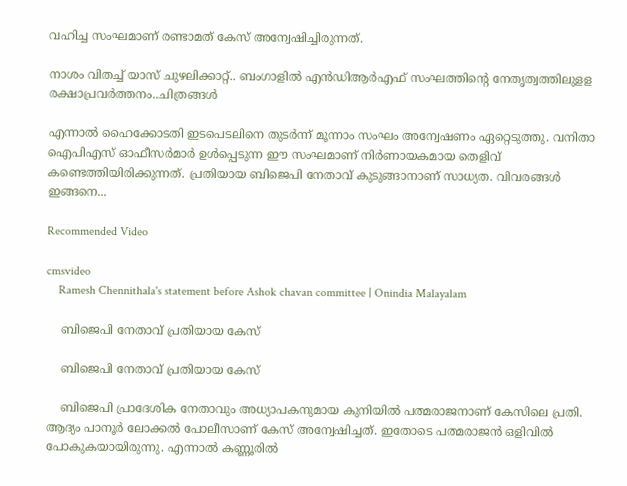വഹിച്ച സംഘമാണ് രണ്ടാമത് കേസ് അന്വേഷിച്ചിരുന്നത്.

നാശം വിതച്ച് യാസ് ചുഴലിക്കാറ്റ്.. ബംഗാളിൽ എൻഡിആർഎഫ് സംഘത്തിന്റെ നേതൃത്വത്തിലുളള രക്ഷാപ്രവർത്തനം..ചിത്രങ്ങൾ

എന്നാല്‍ ഹൈക്കോടതി ഇടപെടലിനെ തുടര്‍ന്ന് മൂന്നാം സംഘം അന്വേഷണം ഏറ്റെടുത്തു. വനിതാ ഐപിഎസ് ഓഫീസര്‍മാര്‍ ഉള്‍പ്പെടുന്ന ഈ സംഘമാണ് നിര്‍ണായകമായ തെളിവ് കണ്ടെത്തിയിരിക്കുന്നത്. പ്രതിയായ ബിജെപി നേതാവ് കുടുങ്ങാനാണ് സാധ്യത. വിവരങ്ങള്‍ ഇങ്ങനെ...

Recommended Video

cmsvideo
    Ramesh Chennithala's statement before Ashok chavan committee | Onindia Malayalam

    ബിജെപി നേതാവ് പ്രതിയായ കേസ്

    ബിജെപി നേതാവ് പ്രതിയായ കേസ്

    ബിജെപി പ്രാദേശിക നേതാവും അധ്യാപകനുമായ കുനിയില്‍ പത്മരാജനാണ് കേസിലെ പ്രതി. ആദ്യം പാനൂര്‍ ലോക്കല്‍ പോലീസാണ് കേസ് അന്വേഷിച്ചത്. ഇതോടെ പത്മരാജന്‍ ഒളിവില്‍ പോകുകയായിരുന്നു. എന്നാല്‍ കണ്ണൂരില്‍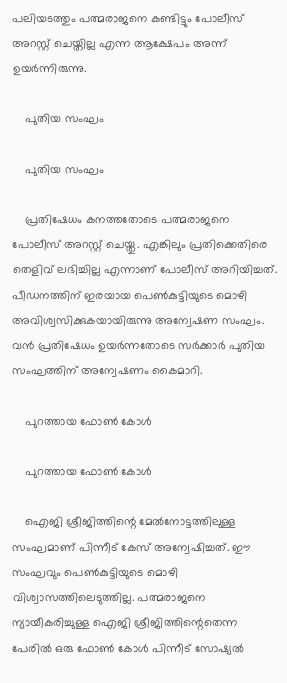പലിയടത്തും പത്മരാജനെ കണ്ടിട്ടും പോലീസ് അറസ്റ്റ് ചെയ്തില്ല എന്ന ആക്ഷേപം അന്ന് ഉയര്‍ന്നിരുന്നു.

    പുതിയ സംഘം

    പുതിയ സംഘം

    പ്രതിഷേധം കനത്തതോടെ പത്മരാജനെ പോലീസ് അറസ്റ്റ് ചെയ്തു. എങ്കിലും പ്രതിക്കെതിരെ തെളിവ് ലഭിച്ചില്ല എന്നാണ് പോലീസ് അറിയിച്ചത്. പീഡനത്തിന് ഇരയായ പെണ്‍കുട്ടിയുടെ മൊഴി അവിശ്വസിക്കുകയായിരുന്നു അന്വേഷണ സംഘം. വന്‍ പ്രതിഷേധം ഉയര്‍ന്നതോടെ സര്‍ക്കാര്‍ പുതിയ സംഘത്തിന് അന്വേഷണം കൈമാറി.

    പുറത്തായ ഫോണ്‍ കോള്‍

    പുറത്തായ ഫോണ്‍ കോള്‍

    ഐജി ശ്രീജിത്തിന്റെ മേല്‍നോട്ടത്തിലുള്ള സംഘമാണ് പിന്നീട് കേസ് അന്വേഷിച്ചത്. ഈ സംഘവും പെണ്‍കുട്ടിയുടെ മൊഴി വിശ്വാസത്തിലെടുത്തില്ല. പത്മരാജനെ ന്യായീകരിച്ചുള്ള ഐജി ശ്രീജിത്തിന്റെതെന്ന പേരില്‍ ഒരു ഫോണ്‍ കോള്‍ പിന്നീട് സോഷ്യല്‍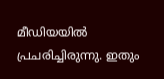മീഡിയയില്‍ പ്രചരിച്ചിരുന്നു. ഇതും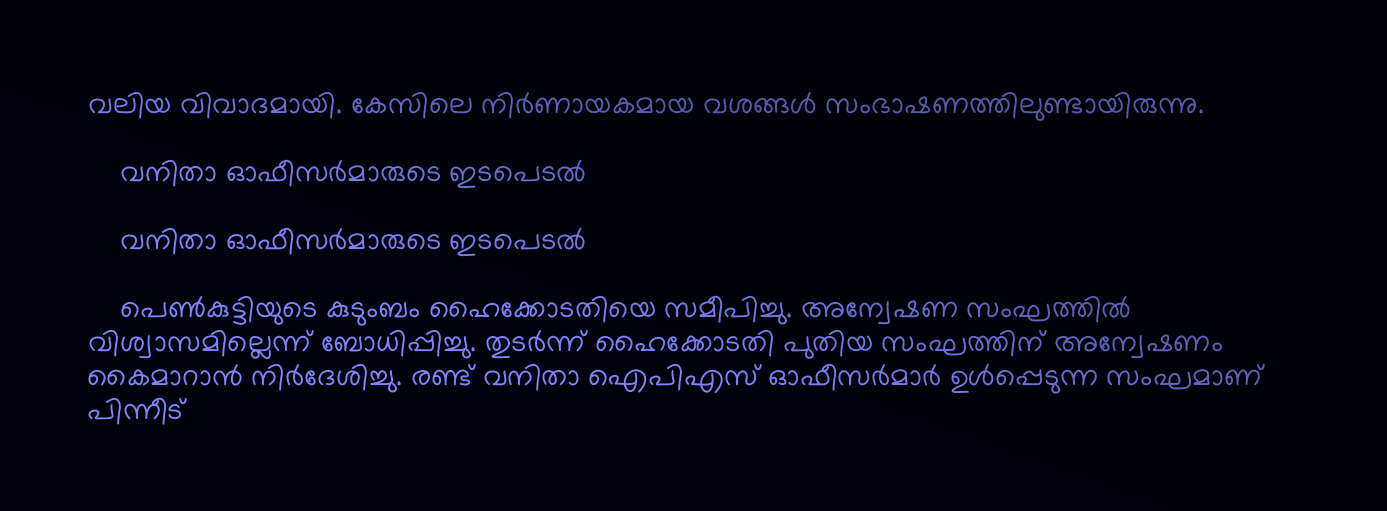വലിയ വിവാദമായി. കേസിലെ നിര്‍ണായകമായ വശങ്ങള്‍ സംഭാഷണത്തിലുണ്ടായിരുന്നു.

    വനിതാ ഓഫീസര്‍മാരുടെ ഇടപെടല്‍

    വനിതാ ഓഫീസര്‍മാരുടെ ഇടപെടല്‍

    പെണ്‍കുട്ടിയുടെ കുടുംബം ഹൈക്കോടതിയെ സമീപിച്ചു. അന്വേഷണ സംഘത്തില്‍ വിശ്വാസമില്ലെന്ന് ബോധിപ്പിച്ചു. തുടര്‍ന്ന് ഹൈക്കോടതി പുതിയ സംഘത്തിന് അന്വേഷണം കൈമാറാന്‍ നിര്‍ദേശിച്ചു. രണ്ട് വനിതാ ഐപിഎസ് ഓഫീസര്‍മാര്‍ ഉള്‍പ്പെടുന്ന സംഘമാണ് പിന്നീട്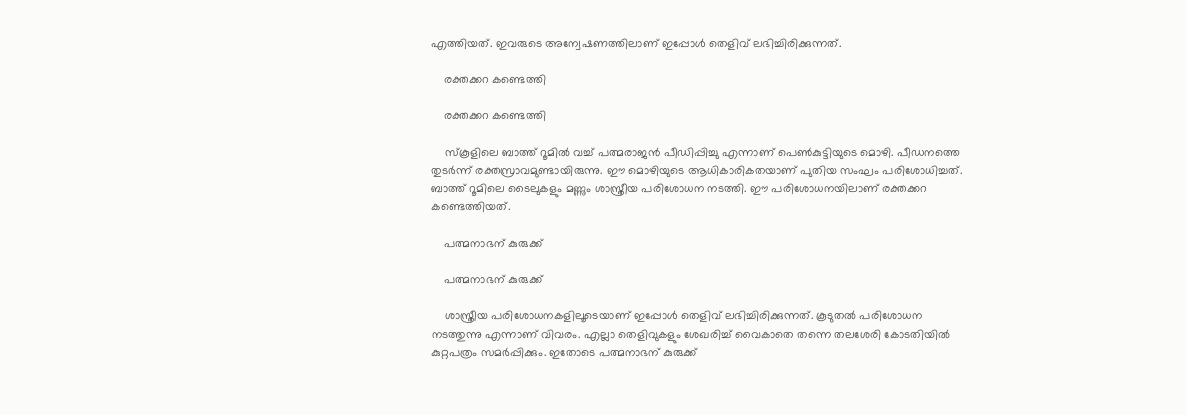എത്തിയത്. ഇവരുടെ അന്വേഷണത്തിലാണ് ഇപ്പോള്‍ തെളിവ് ലഭിച്ചിരിക്കുന്നത്.

    രക്തക്കറ കണ്ടെത്തി

    രക്തക്കറ കണ്ടെത്തി

    സ്‌കൂളിലെ ബാത്ത് റൂമില്‍ വച്ച് പത്മരാജന്‍ പീഡിപ്പിച്ചു എന്നാണ് പെണ്‍കുട്ടിയുടെ മൊഴി. പീഡനത്തെ തുടര്‍ന്ന് രക്തസ്രാവമുണ്ടായിരുന്നു. ഈ മൊഴിയുടെ ആധികാരികതയാണ് പുതിയ സംഘം പരിശോധിച്ചത്. ബാത്ത് റൂമിലെ ടൈലുകളും മണ്ണും ശാസ്ത്രീയ പരിശോധന നടത്തി. ഈ പരിശോധനയിലാണ് രക്തക്കറ കണ്ടെത്തിയത്.

    പത്മനാഭന് കുരുക്ക്

    പത്മനാഭന് കുരുക്ക്

    ശാസ്ത്രീയ പരിശോധനകളിലൂടെയാണ് ഇപ്പോള്‍ തെളിവ് ലഭിച്ചിരിക്കുന്നത്. കൂടുതല്‍ പരിശോധന നടത്തുന്നു എന്നാണ് വിവരം. എല്ലാ തെളിവുകളും ശേഖരിച്ച് വൈകാതെ തന്നെ തലശേരി കോടതിയില്‍ കുറ്റപത്രം സമര്‍പ്പിക്കും. ഇതോടെ പത്മനാഭന് കുരുക്ക്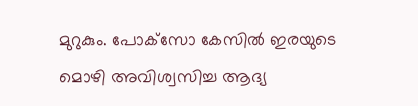മുറുകും. പോക്‌സോ കേസില്‍ ഇരയുടെ മൊഴി അവിശ്വസിച്ച ആദ്യ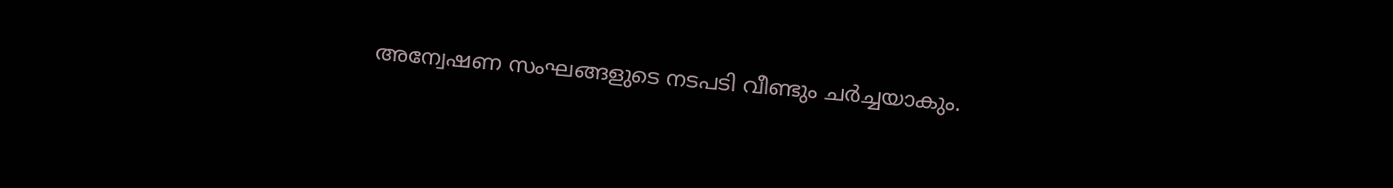അന്വേഷണ സംഘങ്ങളുടെ നടപടി വീണ്ടും ചര്‍ച്ചയാകും.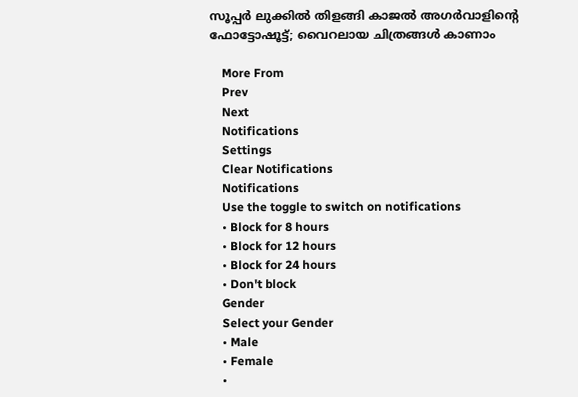സൂപ്പര്‍ ലുക്കില്‍ തിളങ്ങി കാജല്‍ അഗര്‍വാളിന്റെ ഫോട്ടോഷൂട്ട്; വൈറലായ ചിത്രങ്ങള്‍ കാണാം

    More From
    Prev
    Next
    Notifications
    Settings
    Clear Notifications
    Notifications
    Use the toggle to switch on notifications
    • Block for 8 hours
    • Block for 12 hours
    • Block for 24 hours
    • Don't block
    Gender
    Select your Gender
    • Male
    • Female
    •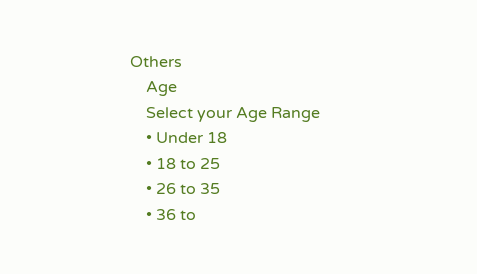Others
    Age
    Select your Age Range
    • Under 18
    • 18 to 25
    • 26 to 35
    • 36 to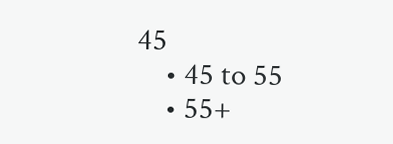45
    • 45 to 55
    • 55+